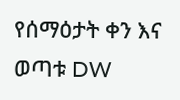የሰማዕታት ቀን እና ወጣቱ DW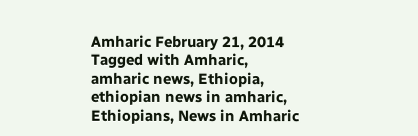Amharic February 21, 2014 Tagged with Amharic, amharic news, Ethiopia, ethiopian news in amharic, Ethiopians, News in Amharic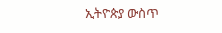ኢትዮጵያ ውስጥ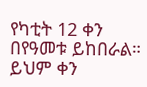የካቲት 12 ቀን በየዓመቱ ይከበራል። ይህም ቀን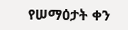የሠማዕታት ቀን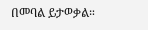በመባል ይታወቃል።